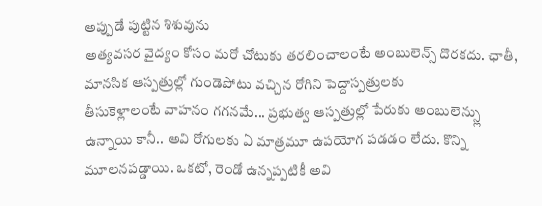అప్పుడే పుట్టిన శిశువును
అత్యవసర వైద్యం కోసం మరో చోటుకు తరలించాలంటే అంబులెన్స్ దొరకదు. ఛాతీ,
మానసిక ఆస్పత్రుల్లో గుండెపోటు వచ్చిన రోగిని పెద్దాస్పత్రులకు
తీసుకెళ్లాలంటే వాహనం గగనమే... ప్రభుత్వ ఆస్పత్రుల్లో పేరుకు అంబులెన్స్లు
ఉన్నాయి కానీ.. అవి రోగులకు ఏ మాత్రమూ ఉపయోగ పడడం లేదు. కొన్ని
మూలనపడ్డాయి. ఒకటో, రెండో ఉన్నప్పటికీ అవి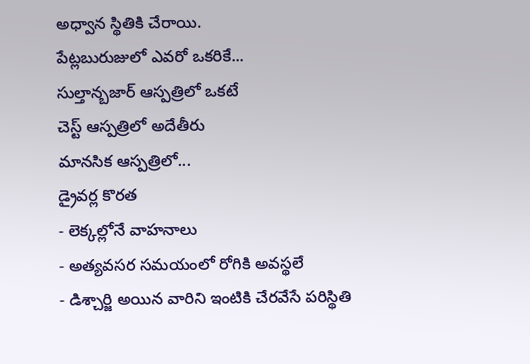అధ్వాన స్థితికి చేరాయి.
పేట్లబురుజులో ఎవరో ఒకరికే...
సుల్తాన్బజార్ ఆస్పత్రిలో ఒకటే
చెస్ట్ ఆస్పత్రిలో అదేతీరు
మానసిక ఆస్పత్రిలో...
డ్రైవర్ల కొరత
- లెక్కల్లోనే వాహనాలు
- అత్యవసర సమయంలో రోగికి అవస్థలే
- డిశ్చార్జి అయిన వారిని ఇంటికి చేరవేసే పరిస్థితి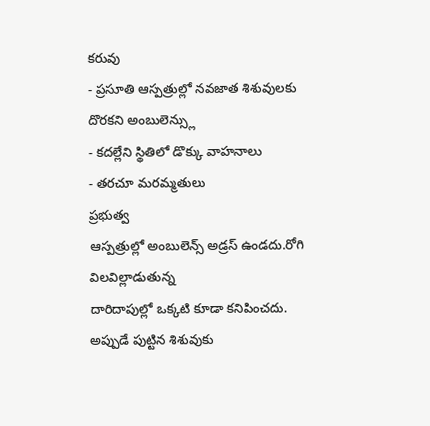కరువు
- ప్రసూతి ఆస్పత్రుల్లో నవజాత శిశువులకు దొరకని అంబులెన్స్లు
- కదల్లేని స్థితిలో డొక్కు వాహనాలు
- తరచూ మరమ్మతులు
ప్రభుత్వ
ఆస్పత్రుల్లో అంబులెన్స్ అడ్రస్ ఉండదు.రోగి విలవిల్లాడుతున్న
దారిదాపుల్లో ఒక్కటి కూడా కనిపించదు. అప్పుడే పుట్టిన శిశువుకు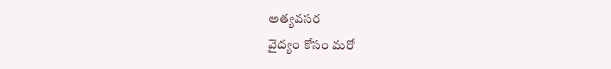అత్యవసర
వైద్యం కోసం మరో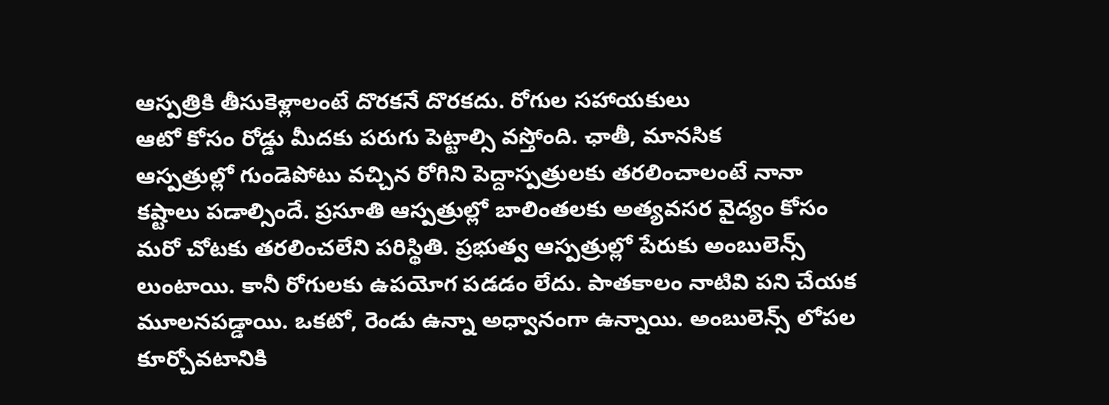ఆస్పత్రికి తీసుకెళ్లాలంటే దొరకనే దొరకదు. రోగుల సహాయకులు
ఆటో కోసం రోడ్డు మీదకు పరుగు పెట్టాల్సి వస్తోంది. ఛాతీ, మానసిక
ఆస్పత్రుల్లో గుండెపోటు వచ్చిన రోగిని పెద్దాస్పత్రులకు తరలించాలంటే నానా
కష్టాలు పడాల్సిందే. ప్రసూతి ఆస్పత్రుల్లో బాలింతలకు అత్యవసర వైద్యం కోసం
మరో చోటకు తరలించలేని పరిస్థితి. ప్రభుత్వ ఆస్పత్రుల్లో పేరుకు అంబులెన్స్
లుంటాయి. కానీ రోగులకు ఉపయోగ పడడం లేదు. పాతకాలం నాటివి పని చేయక
మూలనపడ్డాయి. ఒకటో, రెండు ఉన్నా అధ్వానంగా ఉన్నాయి. అంబులెన్స్ లోపల
కూర్చోవటానికి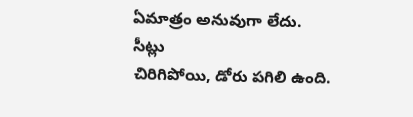ఏమాత్రం అనువుగా లేదు.
సీట్లు
చిరిగిపోయి, డోరు పగిలి ఉంది.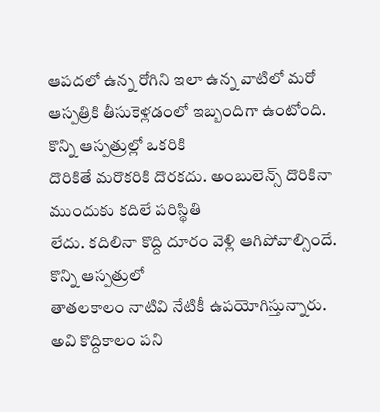ఆపదలో ఉన్న రోగిని ఇలా ఉన్న వాటిలో మరో
ఆస్పత్రికి తీసుకెళ్లడంలో ఇబ్బందిగా ఉంటోంది. కొన్ని ఆస్పత్రుల్లో ఒకరికి
దొరికితే మరొకరికి దొరకదు. అంబులెన్స్ దొరికినా ముందుకు కదిలే పరిస్థితి
లేదు. కదిలినా కొద్ది దూరం వెళ్లి ఆగిపోవాల్సిందే. కొన్ని ఆస్పత్రులో
తాతలకాలం నాటివి నేటికీ ఉపయోగిస్తున్నారు. అవి కొద్దికాలం పని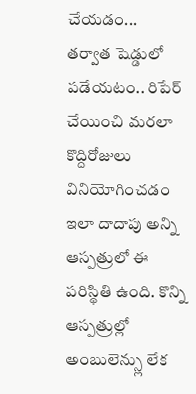చేయడం...
తర్వాత షెడ్డులో పడేయటం.. రిపేర్ చేయించి మరలా కొద్దిరోజులు వినియోగించడం
ఇలా దాదాపు అన్ని ఆస్పత్రులో ఈ పరిస్థితి ఉంది. కొన్ని ఆస్పత్రుల్లో
అంబులెన్స్లు లేక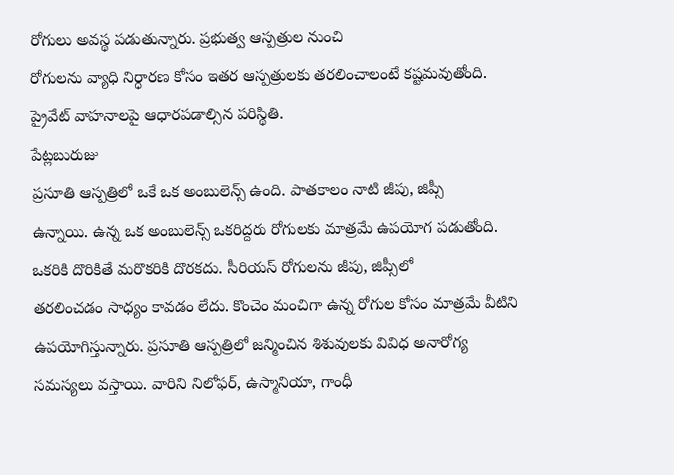రోగులు అవస్థ పడుతున్నారు. ప్రభుత్వ ఆస్పత్రుల నుంచి
రోగులను వ్యాధి నిర్ధారణ కోసం ఇతర ఆస్పత్రులకు తరలించాలంటే కష్టమవుతోంది.
ప్రైవేట్ వాహనాలపై ఆధారపడాల్సిన పరిస్థితి.
పేట్లబురుజు
ప్రసూతి ఆస్పత్రిలో ఒకే ఒక అంబులెన్స్ ఉంది. పాతకాలం నాటి జీపు, జిప్సీ
ఉన్నాయి. ఉన్న ఒక అంబులెన్స్ ఒకరిద్దరు రోగులకు మాత్రమే ఉపయోగ పడుతోంది.
ఒకరికి దొరికితే మరొకరికి దొరకదు. సీరియస్ రోగులను జీపు, జిప్సీలో
తరలించడం సాధ్యం కావడం లేదు. కొంచెం మంచిగా ఉన్న రోగుల కోసం మాత్రమే వీటిని
ఉపయోగిస్తున్నారు. ప్రసూతి ఆస్పత్రిలో జన్మించిన శిశువులకు వివిధ అనారోగ్య
సమస్యలు వస్తాయి. వారిని నిలోఫర్, ఉస్మానియా, గాంధీ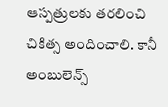ఆస్పత్రులకు తరలించి
చికిత్స అందించాలి. కానీ అంబులెన్స్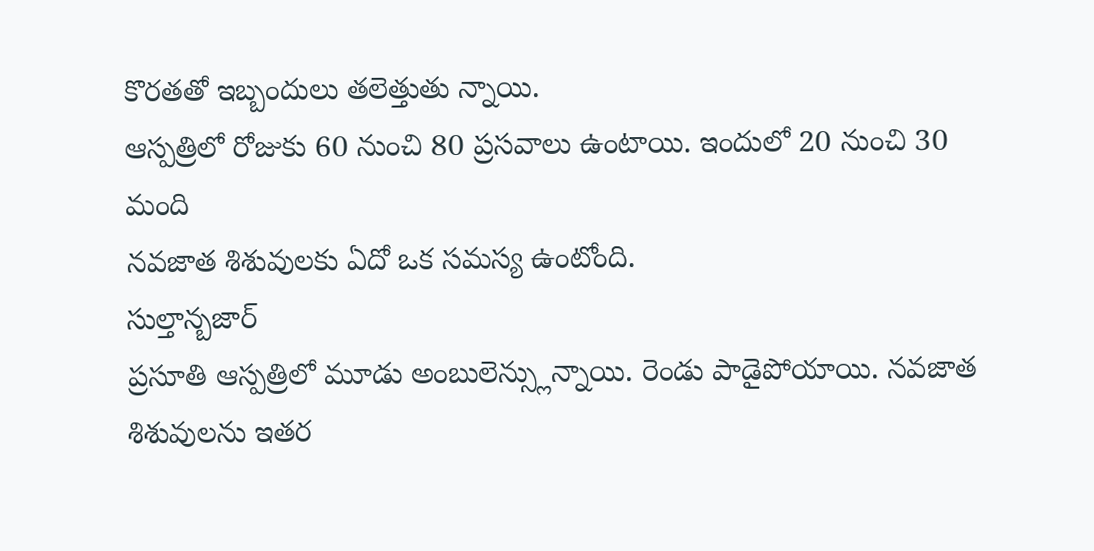కొరతతో ఇబ్బందులు తలెత్తుతు న్నాయి.
ఆస్పత్రిలో రోజుకు 60 నుంచి 80 ప్రసవాలు ఉంటాయి. ఇందులో 20 నుంచి 30 మంది
నవజాత శిశువులకు ఏదో ఒక సమస్య ఉంటోంది.
సుల్తాన్బజార్
ప్రసూతి ఆస్పత్రిలో మూడు అంబులెన్స్లున్నాయి. రెండు పాడైపోయాయి. నవజాత
శిశువులను ఇతర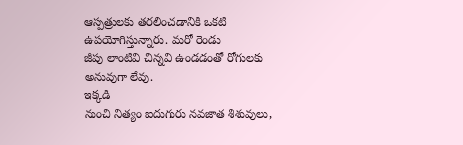ఆస్పత్రులకు తరలించడానికి ఒకటి ఉపయోగిస్తున్నారు. మరో రెండు
జీపు లాంటివి చిన్నవి ఉండడంతో రోగులకు అనువుగా లేవు.
ఇక్కడి
నుంచి నిత్యం ఐదుగురు నవజాత శిశువులు,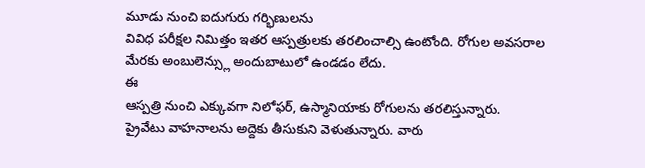మూడు నుంచి ఐదుగురు గర్భిణులను
వివిధ పరీక్షల నిమిత్తం ఇతర ఆస్పత్రులకు తరలించాల్సి ఉంటోంది. రోగుల అవసరాల
మేరకు అంబులెన్స్లు అందుబాటులో ఉండడం లేదు.
ఈ
ఆస్పత్రి నుంచి ఎక్కువగా నిలోఫర్, ఉస్మానియాకు రోగులను తరలిస్తున్నారు.
ప్రైవేటు వాహనాలను అద్దెకు తీసుకుని వెళుతున్నారు. వారు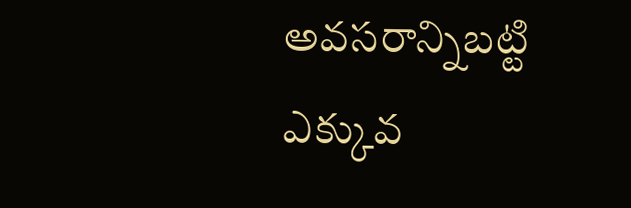అవసరాన్నిబట్టి
ఎక్కువ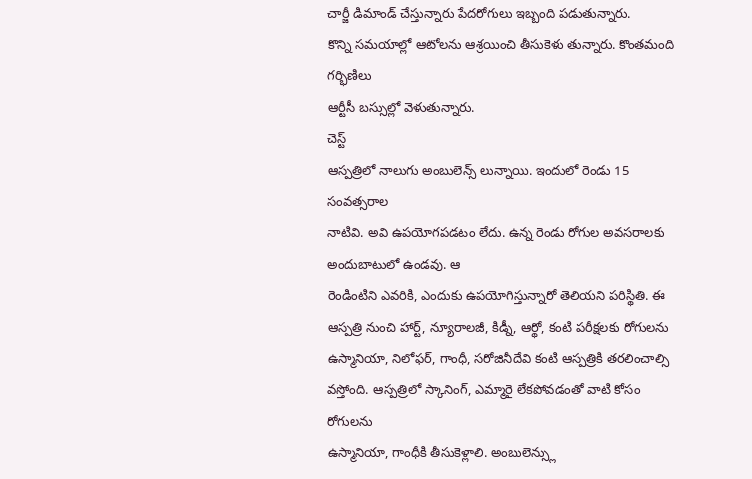చార్జీ డిమాండ్ చేస్తున్నారు పేదరోగులు ఇబ్బంది పడుతున్నారు.
కొన్ని సమయాల్లో ఆటోలను ఆశ్రయించి తీసుకెళు తున్నారు. కొంతమంది గర్భిణిలు
ఆర్టీసీ బస్సుల్లో వెళుతున్నారు.
చెస్ట్
ఆస్పత్రిలో నాలుగు అంబులెన్స్ లున్నాయి. ఇందులో రెండు 15 సంవత్సరాల
నాటివి. అవి ఉపయోగపడటం లేదు. ఉన్న రెండు రోగుల అవసరాలకు అందుబాటులో ఉండవు. ఆ
రెండింటిని ఎవరికి, ఎందుకు ఉపయోగిస్తున్నారో తెలియని పరిస్థితి. ఈ
ఆస్పత్రి నుంచి హార్ట్, న్యూరాలజీ, కిడ్నీ, ఆర్థో, కంటి పరీక్షలకు రోగులను
ఉస్మానియా, నిలోఫర్, గాంధీ, సరోజినీదేవి కంటి ఆస్పత్రికి తరలించాల్సి
వస్తోంది. ఆస్పత్రిలో స్కానింగ్, ఎమ్మారై లేకపోవడంతో వాటి కోసం రోగులను
ఉస్మానియా, గాంధీకి తీసుకెళ్లాలి. అంబులెన్స్లు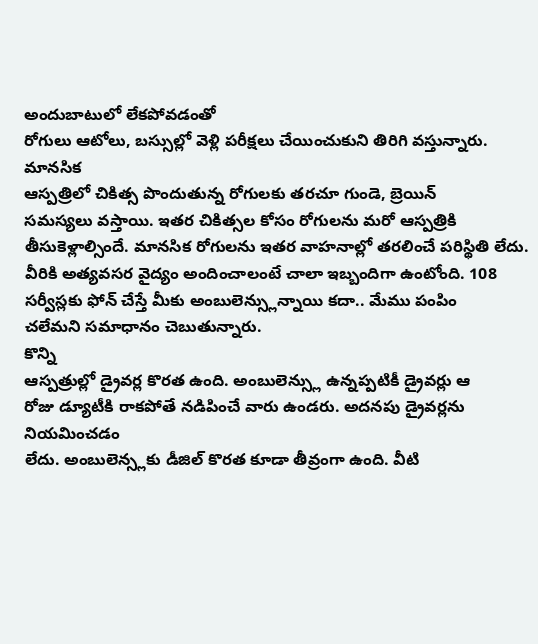అందుబాటులో లేకపోవడంతో
రోగులు ఆటోలు, బస్సుల్లో వెళ్లి పరీక్షలు చేయించుకుని తిరిగి వస్తున్నారు.
మానసిక
ఆస్పత్రిలో చికిత్స పొందుతున్న రోగులకు తరచూ గుండె, బ్రెయిన్
సమస్యలు వస్తాయి. ఇతర చికిత్సల కోసం రోగులను మరో ఆస్పత్రికి
తీసుకెళ్లాల్సిందే. మానసిక రోగులను ఇతర వాహనాల్లో తరలించే పరిస్థితి లేదు.
వీరికి అత్యవసర వైద్యం అందించాలంటే చాలా ఇబ్బందిగా ఉంటోంది. 108
సర్వీస్లకు ఫోన్ చేస్తే మీకు అంబులెన్స్లున్నాయి కదా.. మేము పంపిం
చలేమని సమాధానం చెబుతున్నారు.
కొన్ని
ఆస్పత్రుల్లో డ్రైవర్ల కొరత ఉంది. అంబులెన్స్లు ఉన్నప్పటికీ డ్రైవర్లు ఆ
రోజు డ్యూటీకి రాకపోతే నడిపించే వారు ఉండరు. అదనపు డ్రైవర్లను నియమించడం
లేదు. అంబులెన్స్లకు డీజిల్ కొరత కూడా తీవ్రంగా ఉంది. వీటి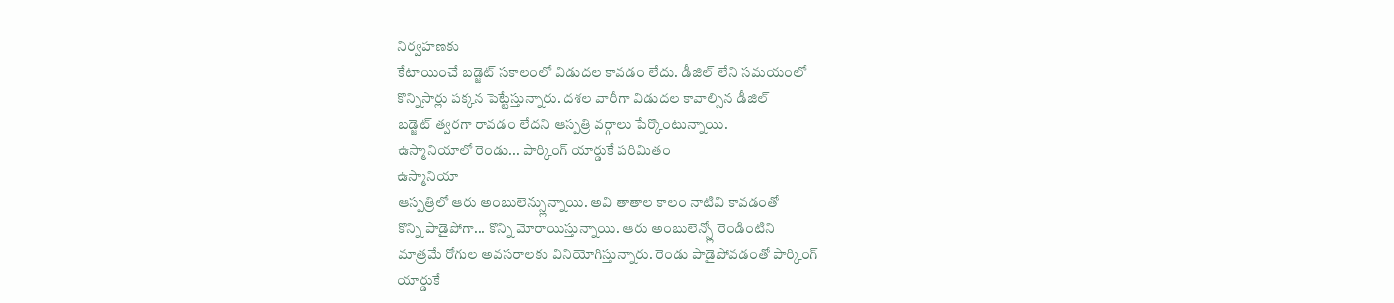నిర్వహణకు
కేటాయించే బడ్జెట్ సకాలంలో విడుదల కావడం లేదు. డీజిల్ లేని సమయంలో
కొన్నిసార్లు పక్కన పెట్టేస్తున్నారు. దశల వారీగా విడుదల కావాల్సిన డీజిల్
బడ్జెట్ త్వరగా రావడం లేదని ఆస్పత్రి వర్గాలు పేర్కొంటున్నాయి.
ఉస్మానియాలో రెండు... పార్కింగ్ యార్డుకే పరిమితం
ఉస్మానియా
ఆస్పత్రిలో ఆరు అంబులెన్స్లున్నాయి. అవి తాతాల కాలం నాటివి కావడంతో
కొన్ని పాడైపోగా... కొన్ని మోరాయిస్తున్నాయి. ఆరు అంబులెన్స్లో రెండింటిని
మాత్రమే రోగుల అవసరాలకు వినియోగిస్తున్నారు. రెండు పాడైపోవడంతో పార్కింగ్
యార్డుకే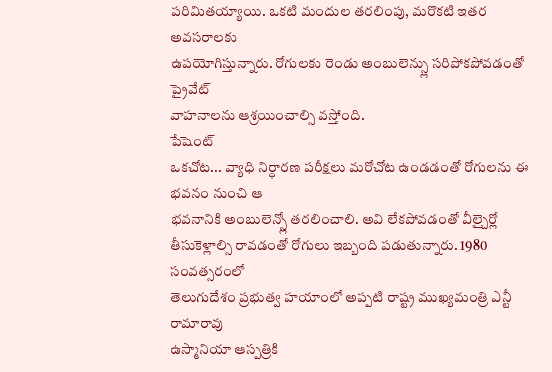పరిమితయ్యాయి. ఒకటి మందుల తరలింపు, మరొకటి ఇతర అవసరాలకు
ఉపయోగిస్తున్నారు. రోగులకు రెండు అంబులెన్స్లు సరిపోకపోవడంతో ప్రైవేట్
వాహనాలను ఆశ్రయించాల్సి వస్తోంది.
పేషెంట్
ఒకచోట... వ్యాధి నిర్ధారణ పరీక్షలు మరోచోట ఉండడంతో రోగులను ఈ భవనం నుంచి ఆ
భవనానికి అంబులెన్స్లో తరలించాలి. అవి లేకపోవడంతో వీల్చైర్లో
తీసుకెళ్లాల్సి రావడంతో రోగులు ఇబ్బంది పడుతున్నారు. 1980 సంవత్సరంలో
తెలుగుదేశం ప్రభుత్వ హయాంలో అప్పటి రాష్ట్ర ముఖ్యమంత్రి ఎన్టీ రామారావు
ఉస్మానియా ఆస్పత్రికి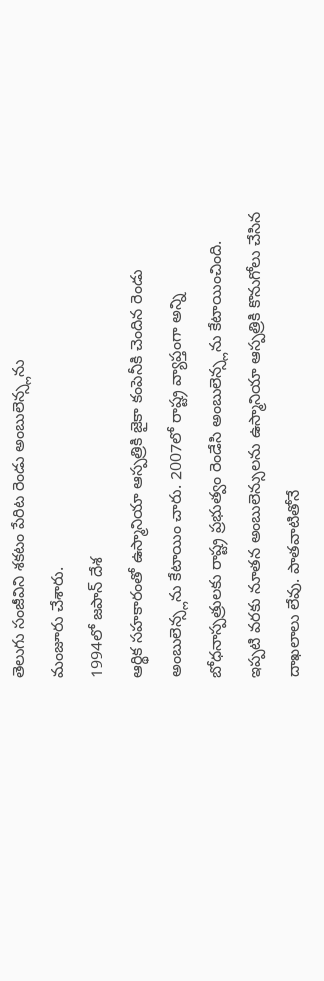తెలుగు సంజీవిని శకటం పేరిట రెండు అంబులెన్స్లను
మంజూరు చేశారు.
1994లో జపాన్ దేశ
ఆర్థిక సహకారంతో ఉస్మానియా ఆస్పత్రికి జైకా కంపెనీకి చెందిన రెండు
అంబులెన్స్లను కేటాయిం చారు. 2007లో రాష్ట్ర వ్యాప్తంగా అన్ని
బోధనాస్పత్రులకు రాష్ట్ర ప్రభుత్వం రెండేసి అంబులెన్స్లను కేటాయించింది.
ఇప్పటి వరకు నూతన అంబులెన్సులను ఉస్మానియా ఆస్పత్రికి కొనుగోలు చేసిన
దాఖలాలు లేవు. పాతవాటితోనే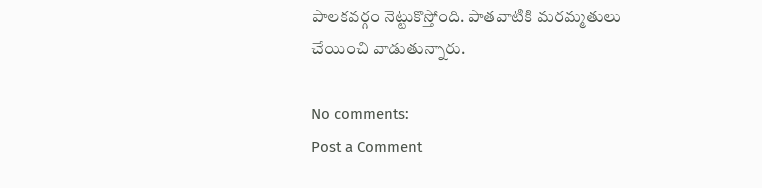పాలకవర్గం నెట్టుకొస్తోంది. పాతవాటికి మరమ్మతులు
చేయించి వాడుతున్నారు.

No comments:
Post a Comment